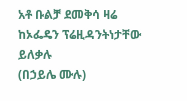አቶ ቡልቻ ደመቅሳ ዛሬ ከኦፌዴን ፕሬዚዳንትነታቸው ይለቃሉ
(በኃይሌ ሙሉ)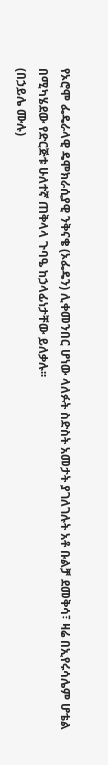የኦሮሞ ፌዴራላዊ ዴሞክራሲያዊ ንቅናቄ (ኦፌዴን) ሊቀመንበር ሆነው ላለፉት ስድስት አመታት ያገለገሉት አቶ ቡልቻ ደመቅሳ፣ ዛሬ በኢየሩሳሌም ሆቴል በሚካሄደው የድርጅቱ ሁለተኛ ጠቅላላ ጉባዔ ከኃላፊነታቸው ይለቃሉ፡፡
(በኃይሌ ሙሉ)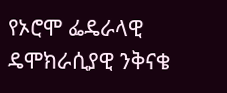የኦሮሞ ፌዴራላዊ ዴሞክራሲያዊ ንቅናቄ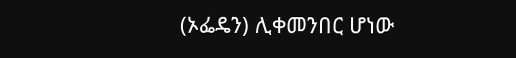(ኦፌዴን) ሊቀመንበር ሆነው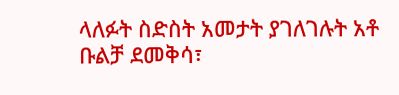ላለፉት ስድስት አመታት ያገለገሉት አቶ ቡልቻ ደመቅሳ፣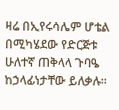ዛሬ በኢየሩሳሌም ሆቴል በሚካሄደው የድርጅቱ ሁለተኛ ጠቅላላ ጉባዔ ከኃላፊነታቸው ይለቃሉ፡፡